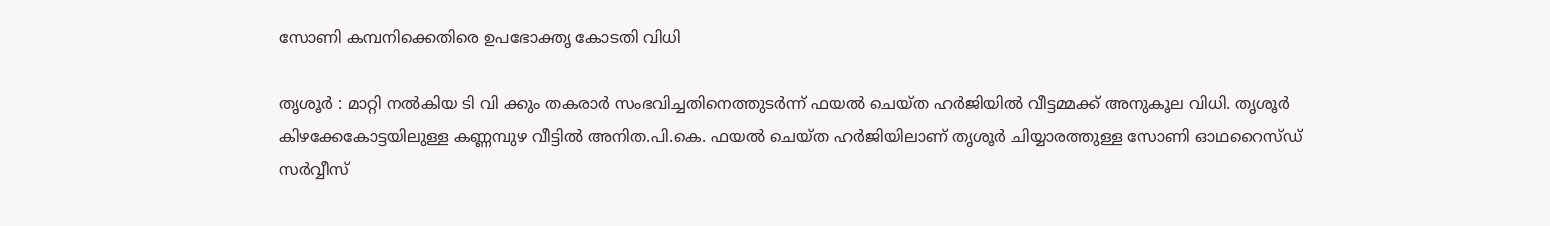സോണി കമ്പനിക്കെതിരെ ഉപഭോക്തൃ കോടതി വിധി

തൃശൂർ : മാറ്റി നൽകിയ ടി വി ക്കും തകരാർ സംഭവിച്ചതിനെത്തുടർന്ന് ഫയൽ ചെയ്ത ഹർജിയിൽ വീട്ടമ്മക്ക് അനുകൂല വിധി. തൃശൂർ കിഴക്കേകോട്ടയിലുള്ള കണ്ണമ്പുഴ വീട്ടിൽ അനിത.പി.കെ. ഫയൽ ചെയ്ത ഹർജിയിലാണ് തൃശൂർ ചിയ്യാരത്തുള്ള സോണി ഓഥറൈസ്ഡ് സർവ്വീസ്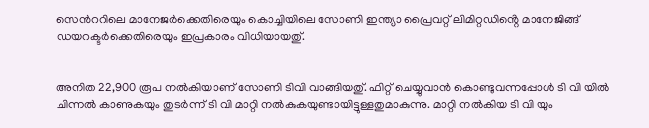സെൻററിലെ മാനേജർക്കെതിരെയും കൊച്ചിയിലെ സോണി ഇന്ത്യാ പ്രൈവറ്റ് ലിമിറ്റഡിൻ്റെ മാനേജിങ്ങ് ഡയറക്ടർക്കെതിരെയും ഇപ്രകാരം വിധിയായതു്.


അനിത 22,900 രൂപ നൽകിയാണ് സോണി ടിവി വാങ്ങിയതു്. ഫിറ്റ് ചെയ്യുവാൻ കൊണ്ടുവന്നപ്പോൾ ടി വി യിൽ ചിന്നൽ കാണുകയും തുടർന്ന് ടി വി മാറ്റി നൽകുകയുണ്ടായിട്ടുള്ളതുമാകുന്നു. മാറ്റി നൽകിയ ടി വി യും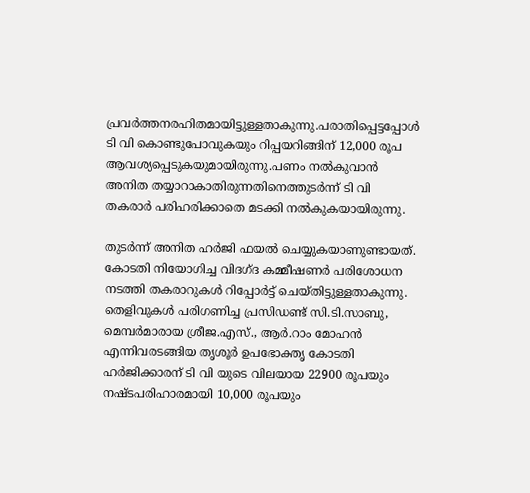പ്രവർത്തനരഹിതമായിട്ടുള്ളതാകുന്നു.പരാതിപ്പെട്ടപ്പോൾ ടി വി കൊണ്ടുപോവുകയും റിപ്പയറിങ്ങിന് 12,000 രൂപ ആവശ്യപ്പെടുകയുമായിരുന്നു.പണം നൽകുവാൻ അനിത തയ്യാറാകാതിരുന്നതിനെത്തുടർന്ന് ടി വി തകരാർ പരിഹരിക്കാതെ മടക്കി നൽകുകയായിരുന്നു.

തുടർന്ന് അനിത ഹർജി ഫയൽ ചെയ്യുകയാണുണ്ടായത്. കോടതി നിയോഗിച്ച വിദഗ്ദ കമ്മീഷണർ പരിശോധന നടത്തി തകരാറുകൾ റിപ്പോർട്ട് ചെയ്തിട്ടുള്ളതാകുന്നു. തെളിവുകൾ പരിഗണിച്ച പ്രസിഡണ്ട് സി.ടി.സാബു, മെമ്പർമാരായ ശ്രീജ.എസ്., ആർ.റാം മോഹൻ എന്നിവരടങ്ങിയ തൃശൂർ ഉപഭോക്തൃ കോടതി ഹർജിക്കാരന് ടി വി യുടെ വിലയായ 22900 രൂപയും നഷ്ടപരിഹാരമായി 10,000 രൂപയും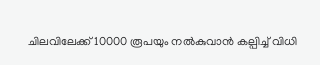ചിലവിലേക്ക് 10000 രൂപയും നൽകുവാൻ കല്പിച്ച് വിധി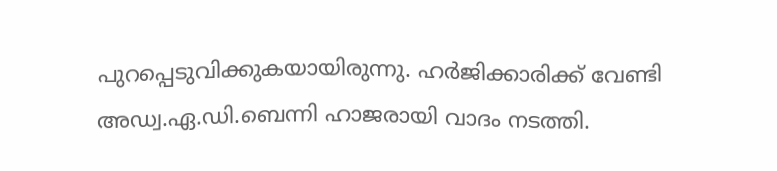പുറപ്പെടുവിക്കുകയായിരുന്നു. ഹർജിക്കാരിക്ക് വേണ്ടി അഡ്വ.ഏ.ഡി.ബെന്നി ഹാജരായി വാദം നടത്തി.